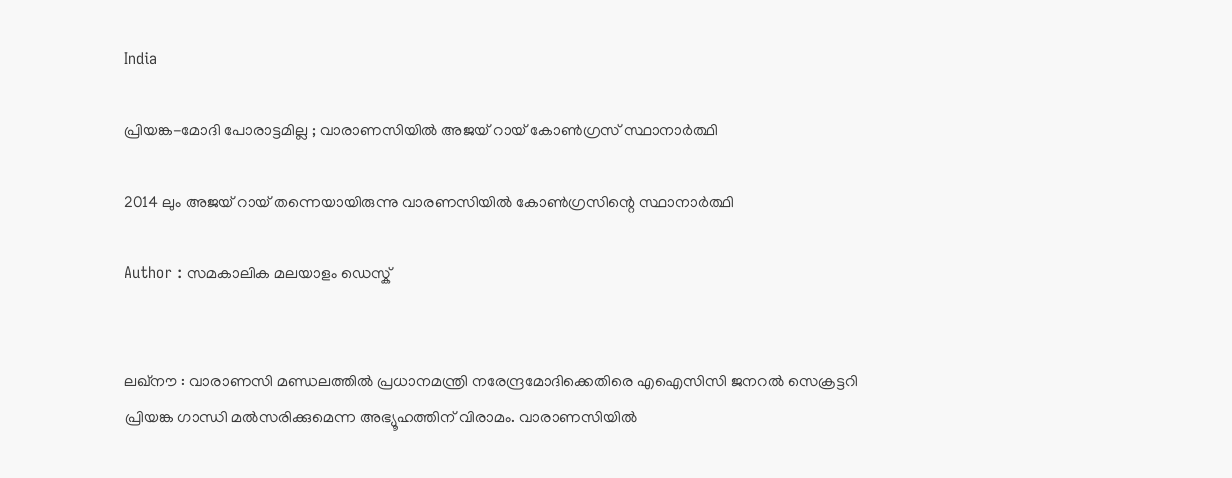India

പ്രിയങ്ക-മോദി പോരാട്ടമില്ല ; വാരാണസിയില്‍ അജയ് റായ് കോണ്‍ഗ്രസ് സ്ഥാനാര്‍ത്ഥി

2014 ലും അജയ് റായ് തന്നെയായിരുന്നു വാരണസിയില്‍ കോണ്‍ഗ്രസിന്റെ സ്ഥാനാര്‍ത്ഥി

Author : സമകാലിക മലയാളം ഡെസ്ക്


ലഖ്‌നൗ : വാരാണസി മണ്ഡലത്തില്‍ പ്രധാനമന്ത്രി നരേന്ദ്രമോദിക്കെതിരെ എഐസിസി ജനറല്‍ സെക്രട്ടറി പ്രിയങ്ക ഗാന്ധി മല്‍സരിക്കുമെന്ന അഭ്യൂഹത്തിന് വിരാമം. വാരാണസിയില്‍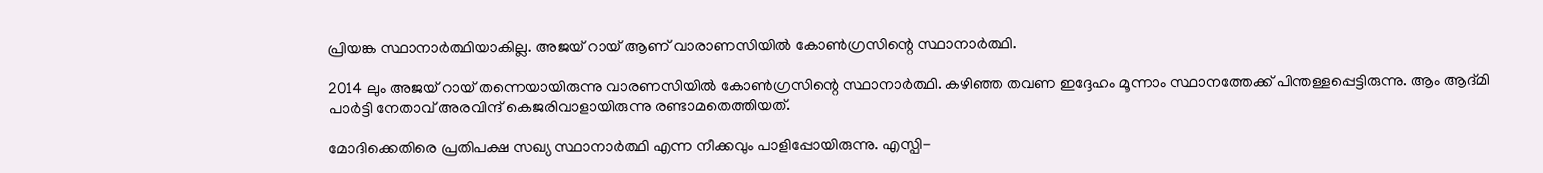പ്രിയങ്ക സ്ഥാനാര്‍ത്ഥിയാകില്ല. അജയ് റായ് ആണ് വാരാണസിയില്‍ കോണ്‍ഗ്രസിന്റെ സ്ഥാനാര്‍ത്ഥി.

2014 ലും അജയ് റായ് തന്നെയായിരുന്നു വാരണസിയില്‍ കോണ്‍ഗ്രസിന്റെ സ്ഥാനാര്‍ത്ഥി. കഴിഞ്ഞ തവണ ഇദ്ദേഹം മൂന്നാം സ്ഥാനത്തേക്ക് പിന്തള്ളപ്പെട്ടിരുന്നു. ആം ആദ്മി പാര്‍ട്ടി നേതാവ് അരവിന്ദ് കെജരിവാളായിരുന്നു രണ്ടാമതെത്തിയത്.

മോദിക്കെതിരെ പ്രതിപക്ഷ സഖ്യ സ്ഥാനാര്‍ത്ഥി എന്ന നീക്കവും പാളിപ്പോയിരുന്നു. എസ്പി-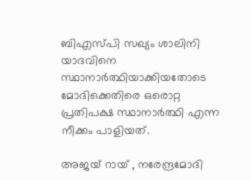ബിഎസ്പി സഖ്യം ശാലിനി യാദവിനെ സ്ഥാനാര്‍ത്ഥിയാക്കിയതോടെ മോദിക്കെതിരെ ഒരൊറ്റ പ്രതിപക്ഷ സ്ഥാനാര്‍ത്ഥി എന്ന നീക്കം പാളിയത്.

അജയ് റായ് , നരേന്ദ്രമോദി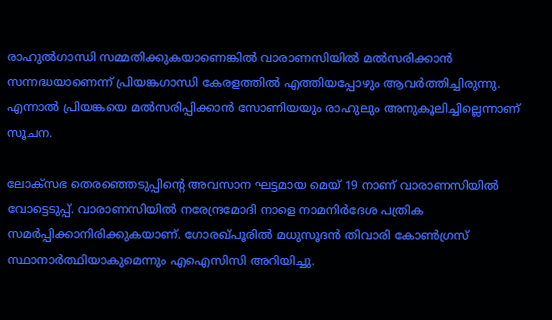രാഹുല്‍ഗാന്ധി സമ്മതിക്കുകയാണെങ്കില്‍ വാരാണസിയില്‍ മല്‍സരിക്കാന്‍ സന്നദ്ധയാണെന്ന് പ്രിയങ്കഗാന്ധി കേരളത്തില്‍ എത്തിയപ്പോഴും ആവര്‍ത്തിച്ചിരുന്നു. എന്നാല്‍ പ്രിയങ്കയെ മല്‍സരിപ്പിക്കാന്‍ സോണിയയും രാഹുലും അനുകൂലിച്ചില്ലെന്നാണ് സൂചന.

ലോക്‌സഭ തെരഞ്ഞെടുപ്പിന്റെ അവസാന ഘട്ടമായ മെയ് 19 നാണ് വാരാണസിയില്‍ വോട്ടെടുപ്പ്. വാരാണസിയില്‍ നരേന്ദ്രമോദി നാളെ നാമനിര്‍ദേശ പത്രിക സമര്‍പ്പിക്കാനിരിക്കുകയാണ്. ഗോരഖ്പൂരില്‍ മധുസൂദന്‍ തിവാരി കോണ്‍ഗ്രസ് സ്ഥാനാര്‍ത്ഥിയാകുമെന്നും എഐസിസി അറിയിച്ചു.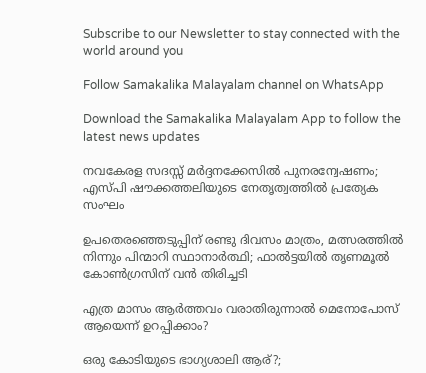Subscribe to our Newsletter to stay connected with the world around you

Follow Samakalika Malayalam channel on WhatsApp

Download the Samakalika Malayalam App to follow the latest news updates

നവകേരള സദസ്സ് മർദ്ദനക്കേസിൽ പുനരന്വേഷണം; എസ്പി ഷൗക്കത്തലിയുടെ നേതൃത്വത്തിൽ പ്രത്യേക സംഘം

ഉപതെരഞ്ഞെടുപ്പിന് രണ്ടു ദിവസം മാത്രം, മത്സരത്തില്‍ നിന്നും പിന്മാറി സ്ഥാനാര്‍ത്ഥി; ഫാല്‍ട്ടയില്‍ തൃണമൂല്‍ കോണ്‍ഗ്രസിന് വന്‍ തിരിച്ചടി

എത്ര മാസം ആർത്തവം വരാതിരുന്നാൽ മെനോപോസ് ആയെന്ന് ഉറപ്പിക്കാം?

ഒരു കോടിയുടെ ഭാഗ്യശാലി ആര്?;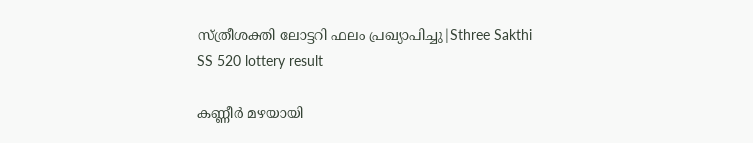സ്ത്രീശക്തി ലോട്ടറി ഫലം പ്രഖ്യാപിച്ചു|Sthree Sakthi SS 520 lottery result

കണ്ണീര്‍ മഴയായി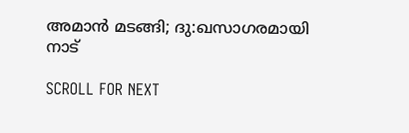അമാന്‍ മടങ്ങി; ദു:ഖസാഗരമായി നാട്

SCROLL FOR NEXT